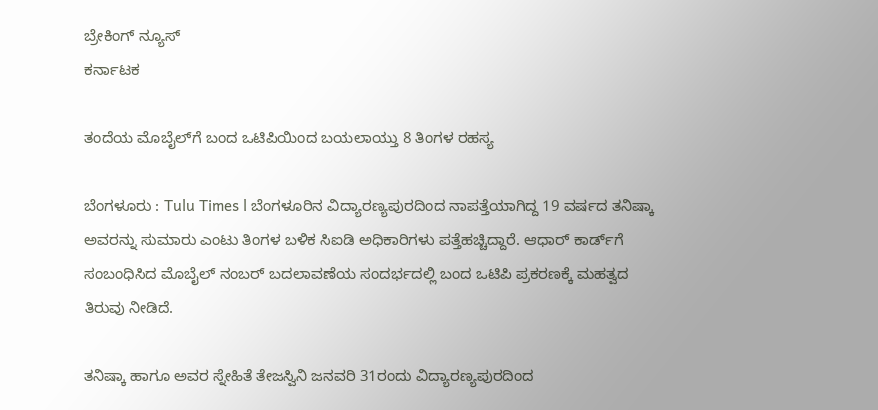ಬ್ರೇಕಿಂಗ್ ನ್ಯೂಸ್
ಕರ್ನಾಟಕ

ತಂದೆಯ ಮೊಬೈಲ್‌ಗೆ ಬಂದ ಒಟಿಪಿಯಿಂದ ಬಯಲಾಯ್ತು 8 ತಿಂಗಳ ರಹಸ್ಯ

ಬೆಂಗಳೂರು : Tulu Times l ಬೆಂಗಳೂರಿನ ವಿದ್ಯಾರಣ್ಯಪುರದಿಂದ ನಾಪತ್ತೆಯಾಗಿದ್ದ 19 ವರ್ಷದ ತನಿಷ್ಕಾ ಅವರನ್ನು ಸುಮಾರು ಎಂಟು ತಿಂಗಳ ಬಳಿಕ ಸಿಐಡಿ ಅಧಿಕಾರಿಗಳು ಪತ್ತೆಹಚ್ಚಿದ್ದಾರೆ. ಆಧಾರ್‌ ಕಾರ್ಡ್‌ಗೆ ಸಂಬಂಧಿಸಿದ ಮೊಬೈಲ್‌ ನಂಬರ್‌ ಬದಲಾವಣೆಯ ಸಂದರ್ಭದಲ್ಲಿ ಬಂದ ಒಟಿಪಿ ಪ್ರಕರಣಕ್ಕೆ ಮಹತ್ವದ ತಿರುವು ನೀಡಿದೆ.

ತನಿಷ್ಕಾ ಹಾಗೂ ಅವರ ಸ್ನೇಹಿತೆ ತೇಜಸ್ವಿನಿ ಜನವರಿ 31ರಂದು ವಿದ್ಯಾರಣ್ಯಪುರದಿಂದ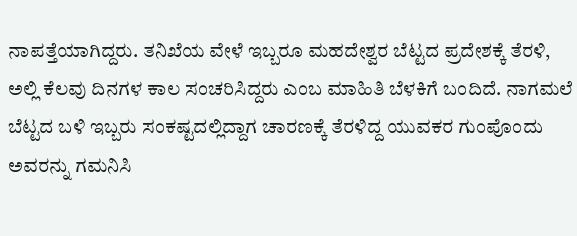ನಾಪತ್ತೆಯಾಗಿದ್ದರು. ತನಿಖೆಯ ವೇಳೆ ಇಬ್ಬರೂ ಮಹದೇಶ್ವರ ಬೆಟ್ಟದ ಪ್ರದೇಶಕ್ಕೆ ತೆರಳಿ, ಅಲ್ಲಿ ಕೆಲವು ದಿನಗಳ ಕಾಲ ಸಂಚರಿಸಿದ್ದರು ಎಂಬ ಮಾಹಿತಿ ಬೆಳಕಿಗೆ ಬಂದಿದೆ. ನಾಗಮಲೆ ಬೆಟ್ಟದ ಬಳಿ ಇಬ್ಬರು ಸಂಕಷ್ಟದಲ್ಲಿದ್ದಾಗ ಚಾರಣಕ್ಕೆ ತೆರಳಿದ್ದ ಯುವಕರ ಗುಂಪೊಂದು ಅವರನ್ನು ಗಮನಿಸಿ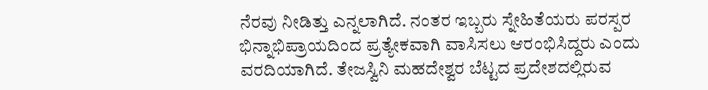ನೆರವು ನೀಡಿತ್ತು ಎನ್ನಲಾಗಿದೆ. ನಂತರ ಇಬ್ಬರು ಸ್ನೇಹಿತೆಯರು ಪರಸ್ಪರ ಭಿನ್ನಾಭಿಪ್ರಾಯದಿಂದ ಪ್ರತ್ಯೇಕವಾಗಿ ವಾಸಿಸಲು ಆರಂಭಿಸಿದ್ದರು ಎಂದು ವರದಿಯಾಗಿದೆ. ತೇಜಸ್ವಿನಿ ಮಹದೇಶ್ವರ ಬೆಟ್ಟದ ಪ್ರದೇಶದಲ್ಲಿರುವ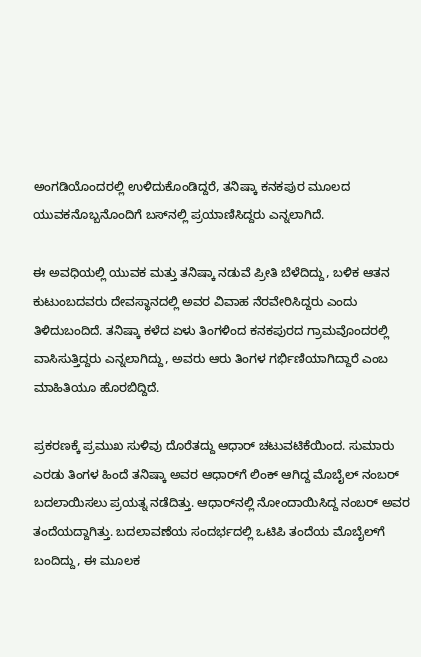ಅಂಗಡಿಯೊಂದರಲ್ಲಿ ಉಳಿದುಕೊಂಡಿದ್ದರೆ, ತನಿಷ್ಕಾ ಕನಕಪುರ ಮೂಲದ ಯುವಕನೊಬ್ಬನೊಂದಿಗೆ ಬಸ್‌ನಲ್ಲಿ ಪ್ರಯಾಣಿಸಿದ್ದರು ಎನ್ನಲಾಗಿದೆ.

ಈ ಅವಧಿಯಲ್ಲಿ ಯುವಕ ಮತ್ತು ತನಿಷ್ಕಾ ನಡುವೆ ಪ್ರೀತಿ ಬೆಳೆದಿದ್ದು, ಬಳಿಕ ಆತನ ಕುಟುಂಬದವರು ದೇವಸ್ಥಾನದಲ್ಲಿ ಅವರ ವಿವಾಹ ನೆರವೇರಿಸಿದ್ದರು ಎಂದು ತಿಳಿದುಬಂದಿದೆ. ತನಿಷ್ಕಾ ಕಳೆದ ಏಳು ತಿಂಗಳಿಂದ ಕನಕಪುರದ ಗ್ರಾಮವೊಂದರಲ್ಲಿ ವಾಸಿಸುತ್ತಿದ್ದರು ಎನ್ನಲಾಗಿದ್ದು, ಅವರು ಆರು ತಿಂಗಳ ಗರ್ಭಿಣಿಯಾಗಿದ್ದಾರೆ ಎಂಬ ಮಾಹಿತಿಯೂ ಹೊರಬಿದ್ದಿದೆ.

ಪ್ರಕರಣಕ್ಕೆ ಪ್ರಮುಖ ಸುಳಿವು ದೊರೆತದ್ದು ಆಧಾರ್‌ ಚಟುವಟಿಕೆಯಿಂದ. ಸುಮಾರು ಎರಡು ತಿಂಗಳ ಹಿಂದೆ ತನಿಷ್ಕಾ ಅವರ ಆಧಾರ್‌ಗೆ ಲಿಂಕ್‌ ಆಗಿದ್ದ ಮೊಬೈಲ್‌ ನಂಬರ್‌ ಬದಲಾಯಿಸಲು ಪ್ರಯತ್ನ ನಡೆದಿತ್ತು. ಆಧಾರ್‌ನಲ್ಲಿ ನೋಂದಾಯಿಸಿದ್ದ ನಂಬರ್‌ ಅವರ ತಂದೆಯದ್ದಾಗಿತ್ತು. ಬದಲಾವಣೆಯ ಸಂದರ್ಭದಲ್ಲಿ ಒಟಿಪಿ ತಂದೆಯ ಮೊಬೈಲ್‌ಗೆ ಬಂದಿದ್ದು, ಈ ಮೂಲಕ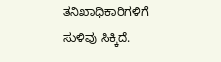ತನಿಖಾಧಿಕಾರಿಗಳಿಗೆ ಸುಳಿವು ಸಿಕ್ಕಿದೆ.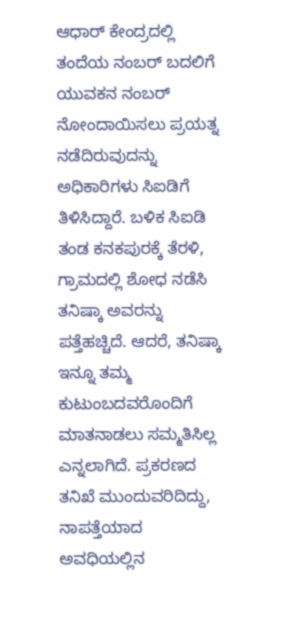ಆಧಾರ್‌ ಕೇಂದ್ರದಲ್ಲಿ ತಂದೆಯ ನಂಬರ್‌ ಬದಲಿಗೆ ಯುವಕನ ನಂಬರ್‌ ನೋಂದಾಯಿಸಲು ಪ್ರಯತ್ನ ನಡೆದಿರುವುದನ್ನು ಅಧಿಕಾರಿಗಳು ಸಿಐಡಿಗೆ ತಿಳಿಸಿದ್ದಾರೆ. ಬಳಿಕ ಸಿಐಡಿ ತಂಡ ಕನಕಪುರಕ್ಕೆ ತೆರಳಿ, ಗ್ರಾಮದಲ್ಲಿ ಶೋಧ ನಡೆಸಿ ತನಿಷ್ಕಾ ಅವರನ್ನು ಪತ್ತೆಹಚ್ಚಿದೆ. ಆದರೆ, ತನಿಷ್ಕಾ ಇನ್ನೂ ತಮ್ಮ ಕುಟುಂಬದವರೊಂದಿಗೆ ಮಾತನಾಡಲು ಸಮ್ಮತಿಸಿಲ್ಲ ಎನ್ನಲಾಗಿದೆ. ಪ್ರಕರಣದ ತನಿಖೆ ಮುಂದುವರಿದಿದ್ದು, ನಾಪತ್ತೆಯಾದ ಅವಧಿಯಲ್ಲಿನ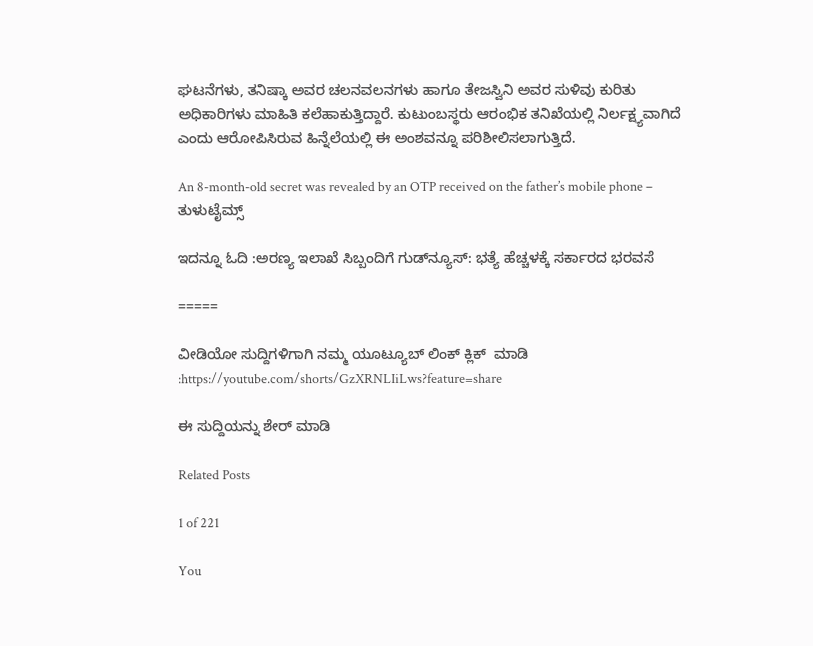ಘಟನೆಗಳು, ತನಿಷ್ಕಾ ಅವರ ಚಲನವಲನಗಳು ಹಾಗೂ ತೇಜಸ್ವಿನಿ ಅವರ ಸುಳಿವು ಕುರಿತು ಅಧಿಕಾರಿಗಳು ಮಾಹಿತಿ ಕಲೆಹಾಕುತ್ತಿದ್ದಾರೆ. ಕುಟುಂಬಸ್ಥರು ಆರಂಭಿಕ ತನಿಖೆಯಲ್ಲಿ ನಿರ್ಲಕ್ಷ್ಯವಾಗಿದೆ ಎಂದು ಆರೋಪಿಸಿರುವ ಹಿನ್ನೆಲೆಯಲ್ಲಿ ಈ ಅಂಶವನ್ನೂ ಪರಿಶೀಲಿಸಲಾಗುತ್ತಿದೆ.

An 8-month-old secret was revealed by an OTP received on the father’s mobile phone – ತುಳುಟೈಮ್ಸ್

ಇದನ್ನೂ ಓದಿ :ಅರಣ್ಯ ಇಲಾಖೆ ಸಿಬ್ಬಂದಿಗೆ ಗುಡ್‌ನ್ಯೂಸ್: ಭತ್ಯೆ ಹೆಚ್ಚಳಕ್ಕೆ ಸರ್ಕಾರದ ಭರವಸೆ

=====

ವೀಡಿಯೋ ಸುದ್ದಿಗಳಿಗಾಗಿ ನಮ್ಮ ಯೂಟ್ಯೂಬ್ ಲಿಂಕ್ ಕ್ಲಿಕ್  ಮಾಡಿ :https://youtube.com/shorts/GzXRNLIiLws?feature=share

ಈ ಸುದ್ದಿಯನ್ನು ಶೇರ್ ಮಾಡಿ

Related Posts

1 of 221

You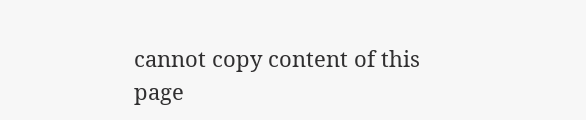cannot copy content of this page